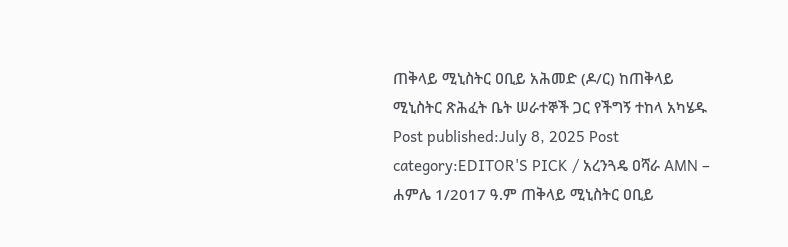ጠቅላይ ሚኒስትር ዐቢይ አሕመድ (ዶ/ር) ከጠቅላይ ሚኒስትር ጽሕፈት ቤት ሠራተኞች ጋር የችግኝ ተከላ አካሄዱ Post published:July 8, 2025 Post category:EDITOR'S PICK / አረንጓዴ ዐሻራ AMN – ሐምሌ 1/2017 ዓ.ም ጠቅላይ ሚኒስትር ዐቢይ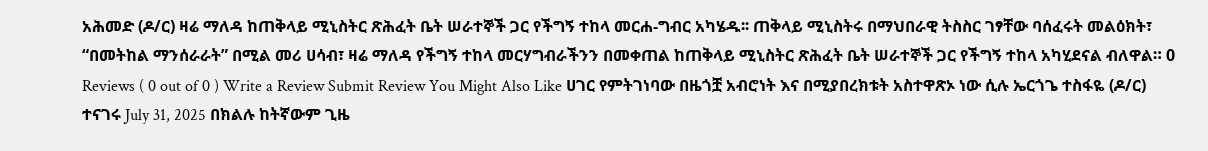አሕመድ (ዶ/ር) ዛሬ ማለዳ ከጠቅላይ ሚኒስትር ጽሕፈት ቤት ሠራተኞች ጋር የችግኝ ተከላ መርሐ-ግብር አካሄዱ፡፡ ጠቅላይ ሚኒስትሩ በማህበራዊ ትስስር ገፃቸው ባሰፈሩት መልዕክት፣ “በመትከል ማንሰራራት” በሚል መሪ ሀሳብ፣ ዛሬ ማለዳ የችግኝ ተከላ መርሃግብራችንን በመቀጠል ከጠቅላይ ሚኒስትር ጽሕፈት ቤት ሠራተኞች ጋር የችግኝ ተከላ አካሂደናል ብለዋል። 0 Reviews ( 0 out of 0 ) Write a Review Submit Review You Might Also Like ሀገር የምትገነባው በዜጎቿ አብሮነት እና በሚያበረክቱት አስተዋጽኦ ነው ሲሉ ኤርጎጌ ተስፋዬ (ዶ/ር) ተናገሩ July 31, 2025 በክልሉ ከትኛውም ጊዜ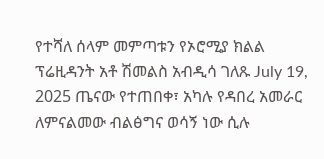የተሻለ ሰላም መምጣቱን የኦሮሚያ ክልል ፕሬዚዳንት አቶ ሽመልስ አብዲሳ ገለጹ July 19, 2025 ጤናው የተጠበቀ፣ አካሉ የዳበረ አመራር ለምናልመው ብልፅግና ወሳኝ ነው ሲሉ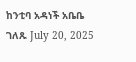ከንቲባ አዳነች አቤቤ ገለጹ July 20, 2025